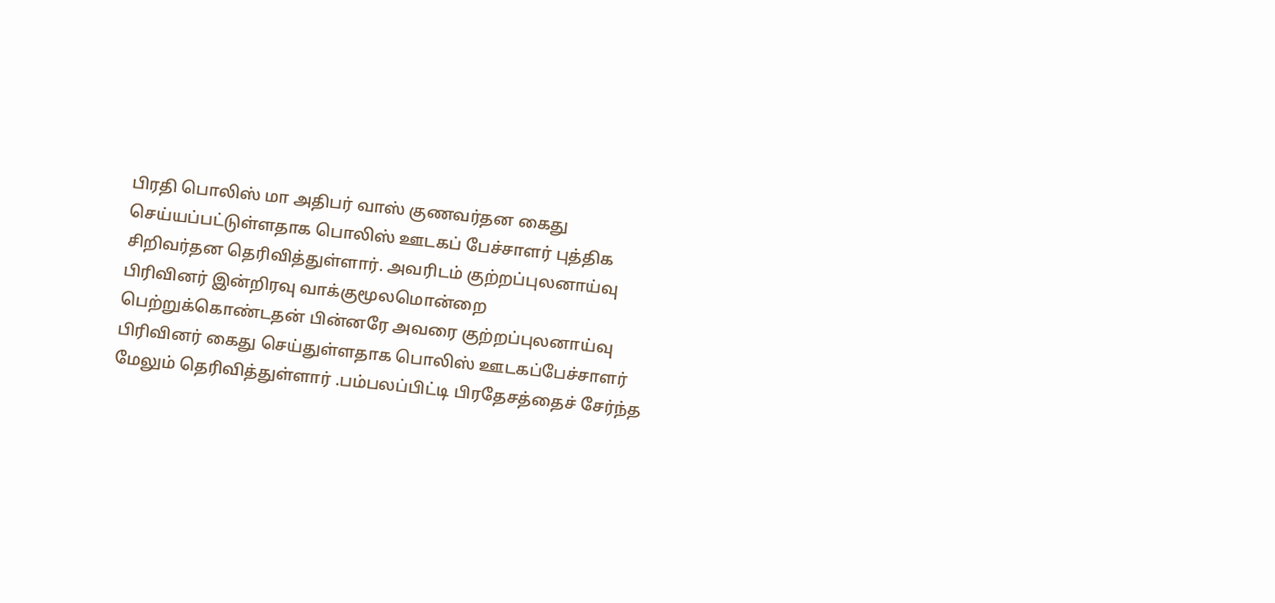பிரதி பொலிஸ் மா அதிபர் வாஸ் குணவர்தன கைது செய்யப்பட்டுள்ளதாக பொலிஸ் ஊடகப் பேச்சாளர் புத்திக சிறிவர்தன தெரிவித்துள்ளார். அவரிடம் குற்றப்புலனாய்வு பிரிவினர் இன்றிரவு வாக்குமூலமொன்றை பெற்றுக்கொண்டதன் பின்னரே அவரை குற்றப்புலனாய்வு பிரிவினர் கைது செய்துள்ளதாக பொலிஸ் ஊடகப்பேச்சாளர் மேலும் தெரிவித்துள்ளார் .பம்பலப்பிட்டி பிரதேசத்தைச் சேர்ந்த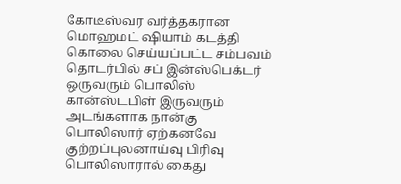கோடீஸ்வர வர்த்தகரான மொஹமட் ஷியாம் கடத்தி கொலை செய்யப்பட்ட சம்பவம் தொடர்பில் சப் இன்ஸ்பெக்டர் ஒருவரும் பொலிஸ் கான்ஸ்டபிள் இருவரும் அடங்களாக நான்கு பொலிஸார் ஏற்கனவே குற்றப்புலனாய்வு பிரிவு பொலிஸாரால் கைது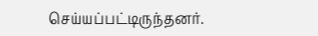செய்யப்பட்டிருந்தனர்.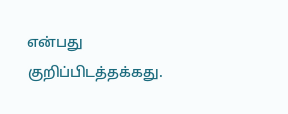என்பது குறிப்பிடத்தக்கது.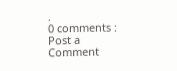.
0 comments :
Post a Comment